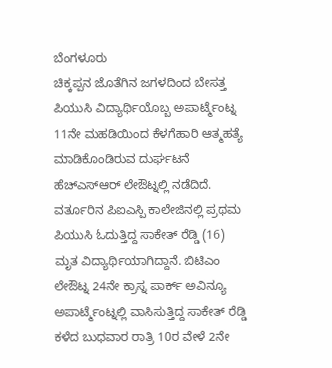ಬೆಂಗಳೂರು
ಚಿಕ್ಕಪ್ಪನ ಜೊತೆಗಿನ ಜಗಳದಿಂದ ಬೇಸತ್ತ ಪಿಯುಸಿ ವಿದ್ಯಾರ್ಥಿಯೊಬ್ಬ ಅಪಾರ್ಟ್ಮೆಂಟ್ನ 11ನೇ ಮಹಡಿಯಿಂದ ಕೆಳಗೆಹಾರಿ ಆತ್ಮಹತ್ಯೆ ಮಾಡಿಕೊಂಡಿರುವ ದುರ್ಘಟನೆ ಹೆಚ್ಎಸ್ಆರ್ ಲೇಔಟ್ನಲ್ಲಿ ನಡೆದಿದೆ.
ವರ್ತೂರಿನ ಪಿಐಎಸ್ಪಿ ಕಾಲೇಜಿನಲ್ಲಿ ಪ್ರಥಮ ಪಿಯುಸಿ ಓದುತ್ತಿದ್ದ ಸಾಕೇತ್ ರೆಡ್ಡಿ (16) ಮೃತ ವಿದ್ಯಾರ್ಥಿಯಾಗಿದ್ದಾನೆ. ಬಿಟಿಎಂ ಲೇಔಟ್ನ 24ನೇ ಕ್ರಾಸ್ನ ಪಾರ್ಕ್ ಅವಿನ್ಯೂ ಅಪಾರ್ಟ್ಮೆಂಟ್ನಲ್ಲಿ ವಾಸಿಸುತ್ತಿದ್ದ ಸಾಕೇತ್ ರೆಡ್ಡಿ ಕಳೆದ ಬುಧವಾರ ರಾತ್ರಿ 10ರ ವೇಳೆ 2ನೇ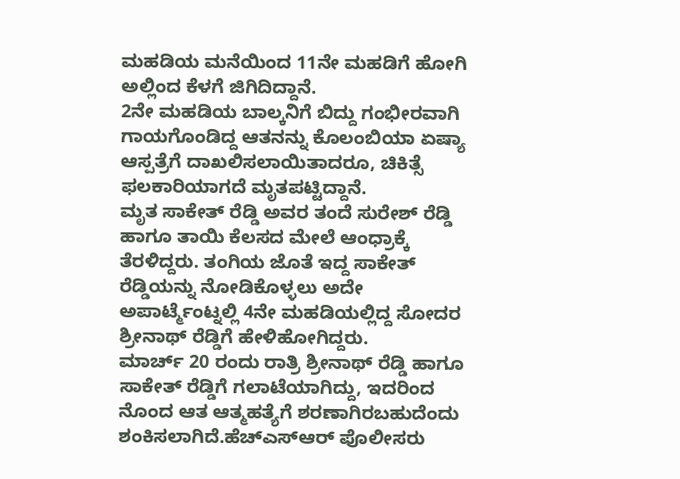ಮಹಡಿಯ ಮನೆಯಿಂದ 11ನೇ ಮಹಡಿಗೆ ಹೋಗಿ ಅಲ್ಲಿಂದ ಕೆಳಗೆ ಜಿಗಿದಿದ್ದಾನೆ.
2ನೇ ಮಹಡಿಯ ಬಾಲ್ಕನಿಗೆ ಬಿದ್ದು ಗಂಭೀರವಾಗಿ ಗಾಯಗೊಂಡಿದ್ದ ಆತನನ್ನು ಕೊಲಂಬಿಯಾ ಏಷ್ಯಾ ಆಸ್ಪತ್ರೆಗೆ ದಾಖಲಿಸಲಾಯಿತಾದರೂ, ಚಿಕಿತ್ಸೆ ಫಲಕಾರಿಯಾಗದೆ ಮೃತಪಟ್ಟಿದ್ದಾನೆ.
ಮೃತ ಸಾಕೇತ್ ರೆಡ್ಡಿ ಅವರ ತಂದೆ ಸುರೇಶ್ ರೆಡ್ಡಿ ಹಾಗೂ ತಾಯಿ ಕೆಲಸದ ಮೇಲೆ ಆಂಧ್ರಾಕ್ಕೆ ತೆರಳಿದ್ದರು. ತಂಗಿಯ ಜೊತೆ ಇದ್ದ ಸಾಕೇತ್ ರೆಡ್ಡಿಯನ್ನು ನೋಡಿಕೊಳ್ಳಲು ಅದೇ ಅಪಾರ್ಟ್ಮೆಂಟ್ನಲ್ಲಿ 4ನೇ ಮಹಡಿಯಲ್ಲಿದ್ದ ಸೋದರ ಶ್ರೀನಾಥ್ ರೆಡ್ಡಿಗೆ ಹೇಳಿಹೋಗಿದ್ದರು.
ಮಾರ್ಚ್ 20 ರಂದು ರಾತ್ರಿ ಶ್ರೀನಾಥ್ ರೆಡ್ಡಿ ಹಾಗೂ ಸಾಕೇತ್ ರೆಡ್ಡಿಗೆ ಗಲಾಟೆಯಾಗಿದ್ದು, ಇದರಿಂದ ನೊಂದ ಆತ ಆತ್ಮಹತ್ಯೆಗೆ ಶರಣಾಗಿರಬಹುದೆಂದು ಶಂಕಿಸಲಾಗಿದೆ.ಹೆಚ್ಎಸ್ಆರ್ ಪೊಲೀಸರು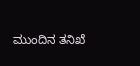ಮುಂದಿನ ತನಿಖೆ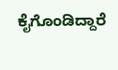ಕೈಗೊಂಡಿದ್ದಾರೆ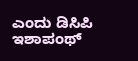ಎಂದು ಡಿಸಿಪಿ ಇಶಾಪಂಥ್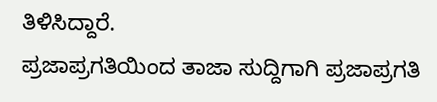ತಿಳಿಸಿದ್ದಾರೆ.
ಪ್ರಜಾಪ್ರಗತಿಯಿಂದ ತಾಜಾ ಸುದ್ದಿಗಾಗಿ ಪ್ರಜಾಪ್ರಗತಿ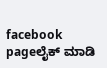facebook pageಲೈಕ್ ಮಾಡಿ